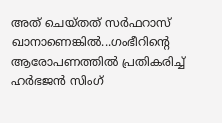അത് ചെയ്തത് സര്‍ഫറാസ് ഖാനാണെങ്കില്‍...ഗംഭീറിന്‍റെ ആരോപണത്തില്‍ പ്രതികരിച്ച് ഹര്‍ഭജന്‍ സിംഗ്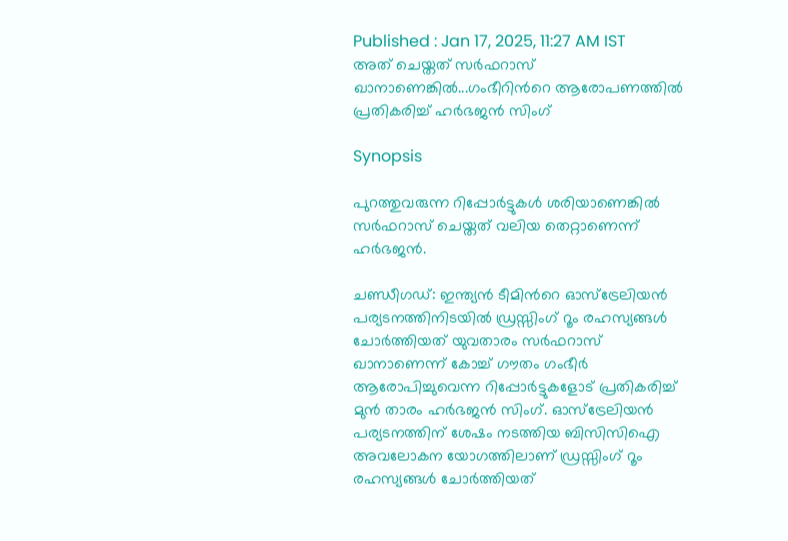Published : Jan 17, 2025, 11:27 AM IST
അത് ചെയ്തത് സര്‍ഫറാസ് ഖാനാണെങ്കില്‍...ഗംഭീറിന്‍റെ ആരോപണത്തില്‍ പ്രതികരിച്ച് ഹര്‍ഭജന്‍ സിംഗ്

Synopsis

പുറത്തുവരുന്ന റിപ്പോര്‍ട്ടുകള്‍ ശരിയാണെങ്കില്‍ സര്‍ഫറാസ് ചെയ്തത് വലിയ തെറ്റാണെന്ന് ഹര്‍ഭജന്‍.

ചണ്ഡീഗഡ്: ഇന്ത്യൻ ടീമിന്‍റെ ഓസ്ട്രേലിയന്‍ പര്യടനത്തിനിടയില്‍ ഡ്രസ്സിംഗ് റൂം രഹസ്യങ്ങള്‍ ചോര്‍ത്തിയത് യുവതാരം സര്‍ഫറാസ് ഖാനാണെന്ന് കോച്ച് ഗൗതം ഗംഭീർ ആരോപിച്ചുവെന്ന റിപ്പോര്‍ട്ടുകളോട് പ്രതികരിച്ച് മുന്‍ താരം ഹര്‍ഭജന്‍ സിംഗ്. ഓസ്ട്രേലിയന്‍ പര്യടനത്തിന് ശേഷം നടത്തിയ ബിസിസിഐ അവലോകന യോഗത്തിലാണ് ഡ്രസ്സിംഗ് റൂം രഹസ്യങ്ങള്‍ ചോര്‍ത്തിയത്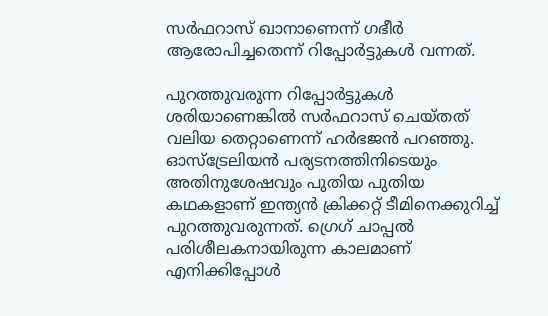സര്‍ഫറാസ് ഖാനാണെന്ന് ഗഭീര്‍ ആരോപിച്ചതെന്ന് റിപ്പോര്‍ട്ടുകള്‍ വന്നത്.

പുറത്തുവരുന്ന റിപ്പോര്‍ട്ടുകള്‍ ശരിയാണെങ്കില്‍ സര്‍ഫറാസ് ചെയ്തത് വലിയ തെറ്റാണെന്ന് ഹര്‍ഭജന്‍ പറഞ്ഞു. ഓസ്ട്രേലിയന്‍ പര്യടനത്തിനിടെയും അതിനുശേഷവും പുതിയ പുതിയ കഥകളാണ് ഇന്ത്യൻ ക്രിക്കറ്റ് ടീമിനെക്കുറിച്ച് പുറത്തുവരുന്നത്. ഗ്രെഗ് ചാപ്പൽ പരിശീലകനായിരുന്ന കാലമാണ് എനിക്കിപ്പോള്‍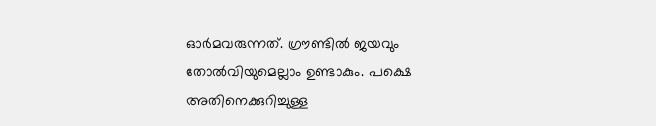ഓര്‍മവരുന്നത്. ഗ്രൗണ്ടില്‍ ജയവും തോല്‍വിയുമെല്ലാം ഉണ്ടാകും. പക്ഷെ അതിനെക്കുറിച്ചുള്ള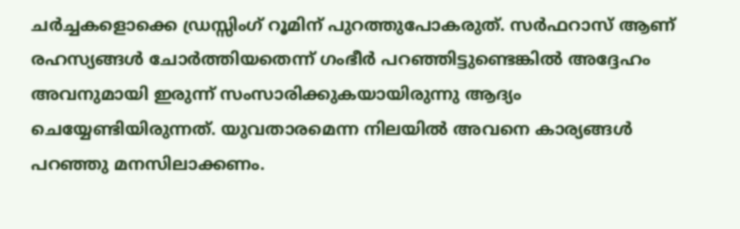ചര്‍ച്ചകളൊക്കെ ഡ്രസ്സിംഗ് റൂമിന് പുറത്തുപോകരുത്. സര്‍ഫറാസ് ആണ് രഹസ്യങ്ങള്‍ ചോര്‍ത്തിയതെന്ന് ഗംഭീര്‍ പറഞ്ഞിട്ടുണ്ടെങ്കില്‍ അദ്ദേഹം അവനുമായി ഇരുന്ന് സംസാരിക്കുകയായിരുന്നു ആദ്യം ചെയ്യേണ്ടിയിരുന്നത്. യുവതാരമെന്ന നിലയില്‍ അവനെ കാര്യങ്ങള്‍ പറഞ്ഞു മനസിലാക്കണം.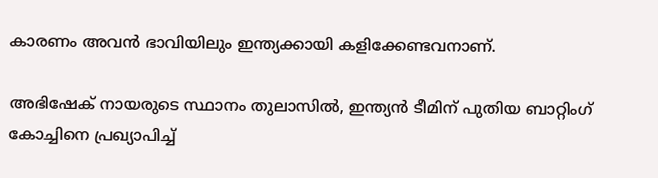കാരണം അവന്‍ ഭാവിയിലും ഇന്ത്യക്കായി കളിക്കേണ്ടവനാണ്.

അഭിഷേക് നായരുടെ സ്ഥാനം തുലാസില്‍, ഇന്ത്യൻ ടീമിന് പുതിയ ബാറ്റിംഗ് കോച്ചിനെ പ്രഖ്യാപിച്ച്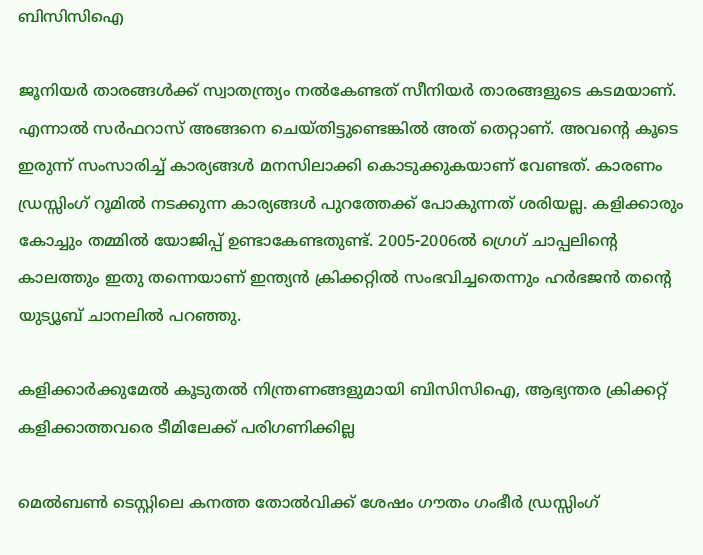ബിസിസിഐ

ജൂനിയര്‍ താരങ്ങള്‍ക്ക് സ്വാതന്ത്ര്യം നല്‍കേണ്ടത് സീനിയര്‍ താരങ്ങളുടെ കടമയാണ്. എന്നാല്‍ സര്‍ഫറാസ് അങ്ങനെ ചെയ്തിട്ടുണ്ടെങ്കില്‍ അത് തെറ്റാണ്. അവന്‍റെ കൂടെ ഇരുന്ന് സംസാരിച്ച് കാര്യങ്ങള്‍ മനസിലാക്കി കൊടുക്കുകയാണ് വേണ്ടത്. കാരണം ഡ്രസ്സിംഗ് റൂമില്‍ നടക്കുന്ന കാര്യങ്ങള്‍ പുറത്തേക്ക് പോകുന്നത് ശരിയല്ല. കളിക്കാരും കോച്ചും തമ്മില്‍ യോജിപ്പ് ഉണ്ടാകേണ്ടതുണ്ട്. 2005-2006ല്‍ ഗ്രെഗ് ചാപ്പലിന്‍റെ കാലത്തും ഇതു തന്നെയാണ് ഇന്ത്യൻ ക്രിക്കറ്റില്‍ സംഭവിച്ചതെന്നും ഹര്‍ഭജന്‍ തന്‍റെ യുട്യൂബ് ചാനലില്‍ പറഞ്ഞു.

കളിക്കാർക്കുമേൽ കൂടുതൽ നിന്ത്രണങ്ങളുമായി ബിസിസിഐ, ആഭ്യന്തര ക്രിക്കറ്റ് കളിക്കാത്തവരെ ടീമിലേക്ക് പരിഗണിക്കില്ല

മെല്‍ബണ്‍ ടെസ്റ്റിലെ കനത്ത തോല്‍വിക്ക് ശേഷം ഗൗതം ഗംഭീര്‍ ഡ്രസ്സിംഗ്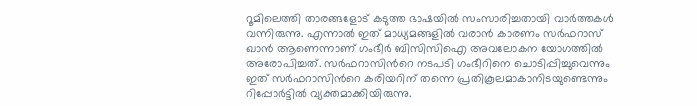റൂമിലെത്തി താരങ്ങളോട് കടുത്ത ഭാഷയില്‍ സംസാരിച്ചതായി വാര്‍ത്തകള്‍ വന്നിരുന്നു. എന്നാല്‍ ഇത് മാധ്യമങ്ങളില്‍ വരാന്‍ കാരണം സര്‍ഫറാസ് ഖാന്‍ ആണെന്നാണ് ഗംഭീര്‍ ബിസിസിഐ അവലോകന യോഗത്തില്‍ അരോപിച്ചത്. സര്‍ഫറാസിന്‍റെ നടപടി ഗംഭീറിനെ ചൊടിപ്പിച്ചുവെന്നും ഇത് സര്‍ഫറാസിന്‍റെ കരിയറിന് തന്നെ പ്രതികൂലമാകാനിടയുണ്ടെന്നും റിപ്പോര്‍ട്ടില്‍ വ്യക്തമാക്കിയിരുന്നു.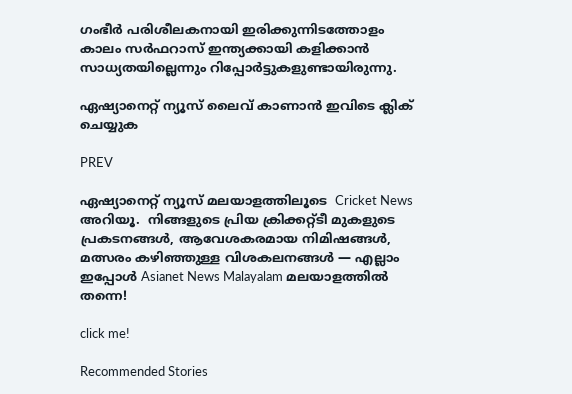ഗംഭീര്‍ പരിശീലകനായി ഇരിക്കുന്നിടത്തോളം കാലം സര്‍ഫറാസ് ഇന്ത്യക്കായി കളിക്കാന്‍ സാധ്യതയില്ലെന്നും റിപ്പോര്‍ട്ടുകളുണ്ടായിരുന്നു.

ഏഷ്യാനെറ്റ് ന്യൂസ് ലൈവ് കാണാന്‍ ഇവിടെ ക്ലിക് ചെയ്യുക

PREV

ഏഷ്യാനെറ്റ് ന്യൂസ് മലയാളത്തിലൂടെ  Cricket News അറിയൂ.  നിങ്ങളുടെ പ്രിയ ക്രിക്കറ്റ്ടീ മുകളുടെ പ്രകടനങ്ങൾ, ആവേശകരമായ നിമിഷങ്ങൾ, മത്സരം കഴിഞ്ഞുള്ള വിശകലനങ്ങൾ — എല്ലാം ഇപ്പോൾ Asianet News Malayalam മലയാളത്തിൽ തന്നെ!

click me!

Recommended Stories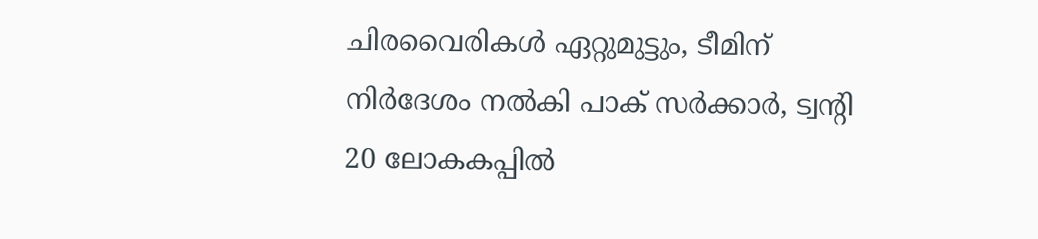ചിരവൈരികൾ ഏറ്റുമുട്ടും, ടീമിന് നിർദേശം നൽകി പാക് സർക്കാർ, ട്വന്‍റി 20 ലോകകപ്പിൽ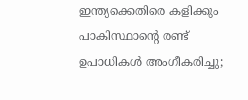ഇന്ത്യക്കെതിരെ കളിക്കും
പാകിസ്ഥാന്‍റെ രണ്ട് ഉപാധികൾ അംഗീകരിച്ചു;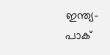ഇന്ത്യ-പാക്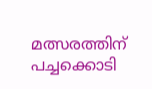മത്സരത്തിന് പച്ചക്കൊടി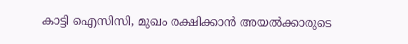കാട്ടി ഐസിസി, മുഖം രക്ഷിക്കാൻ അയൽക്കാരുടെ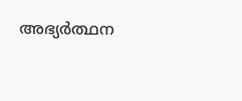അഭ്യർത്ഥന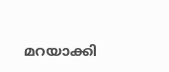മറയാക്കി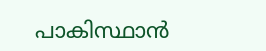പാകിസ്ഥാന്‍